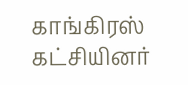காங்கிரஸ் கட்சியினர்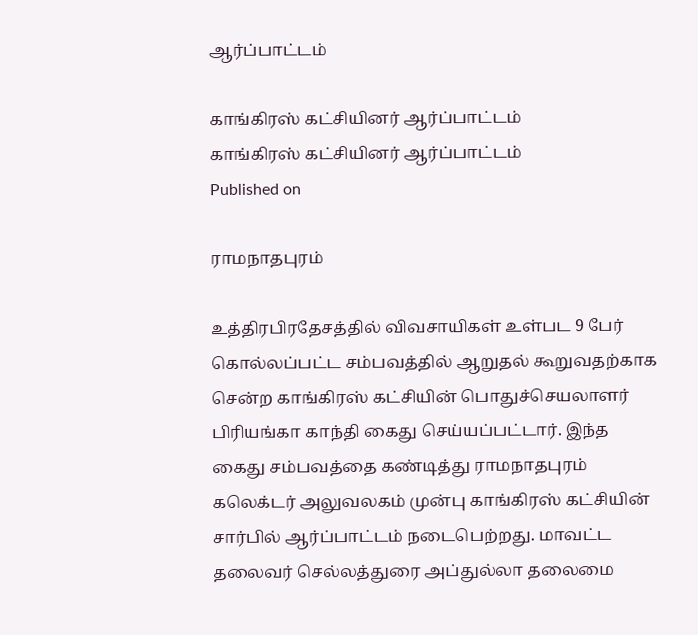ஆர்ப்பாட்டம்

காங்கிரஸ் கட்சியினர் ஆர்ப்பாட்டம்
காங்கிரஸ் கட்சியினர் ஆர்ப்பாட்டம்
Published on

ராமநாதபுரம்

உத்திரபிரதேசத்தில் விவசாயிகள் உள்பட 9 பேர் கொல்லப்பட்ட சம்பவத்தில் ஆறுதல் கூறுவதற்காக சென்ற காங்கிரஸ் கட்சியின் பொதுச்செயலாளர் பிரியங்கா காந்தி கைது செய்யப்பட்டார். இந்த கைது சம்பவத்தை கண்டித்து ராமநாதபுரம் கலெக்டர் அலுவலகம் முன்பு காங்கிரஸ் கட்சியின் சார்பில் ஆர்ப்பாட்டம் நடைபெற்றது. மாவட்ட தலைவர் செல்லத்துரை அப்துல்லா தலைமை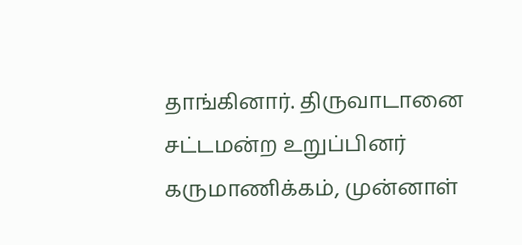தாங்கினார். திருவாடானை சட்டமன்ற உறுப்பினர் கருமாணிக்கம், முன்னாள்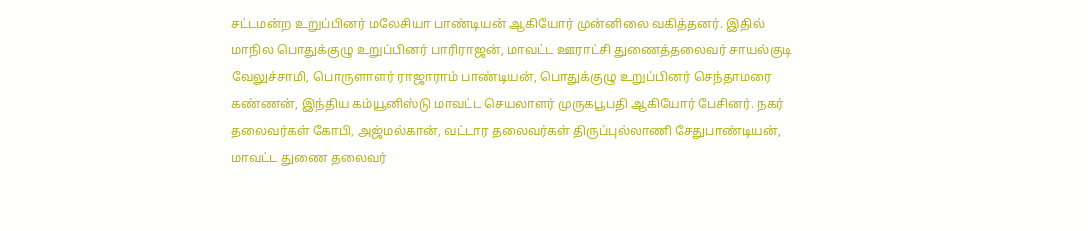சட்டமன்ற உறுப்பினர் மலேசியா பாண்டியன் ஆகியோர் முன்னிலை வகித்தனர். இதில் மாநில பொதுக்குழு உறுப்பினர் பாரிராஜன், மாவட்ட ஊராட்சி துணைத்தலைவர் சாயல்குடி வேலுச்சாமி, பொருளாளர் ராஜாராம் பாண்டியன், பொதுக்குழு உறுப்பினர் செந்தாமரை கண்ணன், இந்திய கம்யூனிஸ்டு மாவட்ட செயலாளர் முருகபூபதி ஆகியோர் பேசினர். நகர் தலைவர்கள் கோபி, அஜ்மல்கான், வட்டார தலைவர்கள் திருப்புல்லாணி சேதுபாண்டியன், மாவட்ட துணை தலைவர்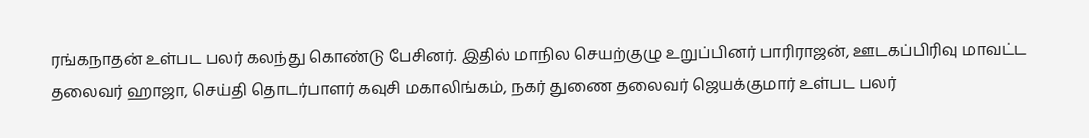ரங்கநாதன் உள்பட பலர் கலந்து கொண்டு பேசினர். இதில் மாநில செயற்குழு உறுப்பினர் பாரிராஜன், ஊடகப்பிரிவு மாவட்ட தலைவர் ஹாஜா, செய்தி தொடர்பாளர் கவுசி மகாலிங்கம், நகர் துணை தலைவர் ஜெயக்குமார் உள்பட பலர்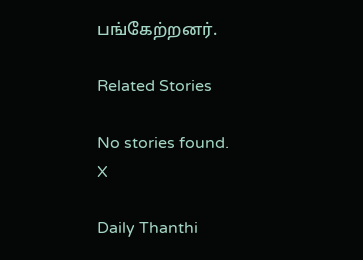பங்கேற்றனர்.

Related Stories

No stories found.
X

Daily Thanthi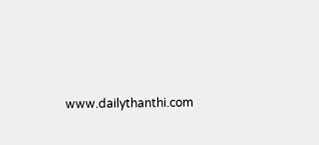www.dailythanthi.com